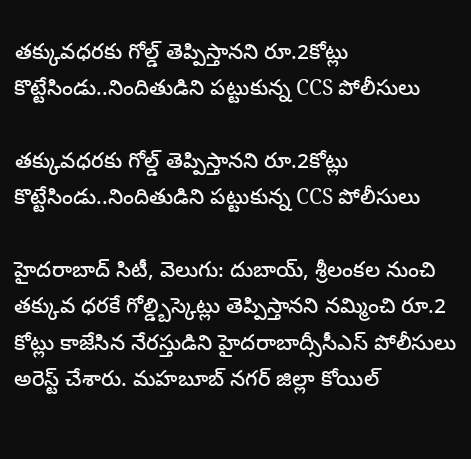తక్కువధరకు గోల్డ్ తెప్పిస్తానని రూ.2కోట్లు కొట్టేసిండు..నిందితుడిని పట్టుకున్న CCS పోలీసులు

తక్కువధరకు గోల్డ్ తెప్పిస్తానని రూ.2కోట్లు కొట్టేసిండు..నిందితుడిని పట్టుకున్న CCS పోలీసులు

హైదరాబాద్ సిటీ, వెలుగు: దుబాయ్, శ్రీలంకల నుంచి తక్కువ ధరకే గోల్డ్బిస్కెట్లు తెప్పిస్తానని నమ్మించి రూ.2 కోట్లు కాజేసిన నేరస్తుడిని హైదరాబాద్సీసీఎస్‌‌‌‌ పోలీసులు అరెస్ట్ చేశారు. మహబూబ్ నగర్ జిల్లా కోయిల్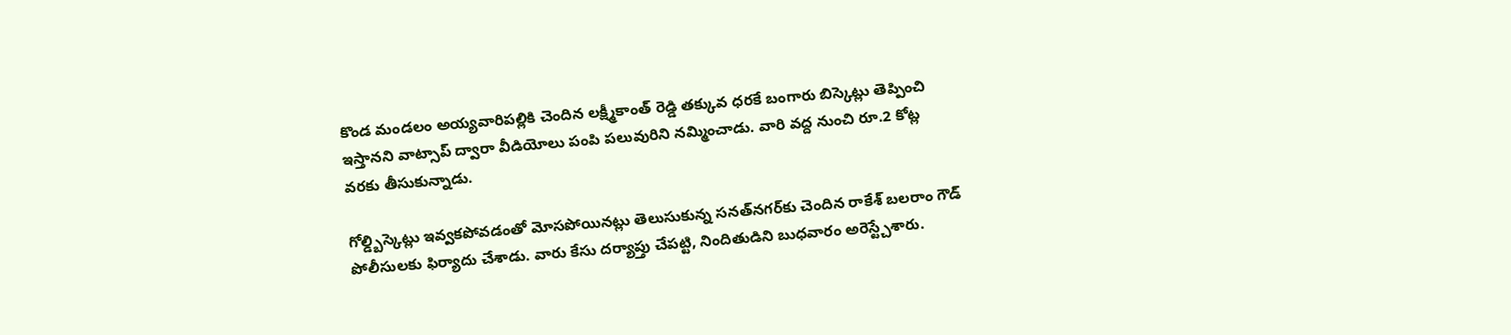కొండ మండలం అయ్యవారిపల్లికి చెందిన లక్ష్మీకాంత్ రెడ్డి తక్కువ ధరకే బంగారు బిస్కెట్లు తెప్పించి ఇస్తానని వాట్సాప్ ద్వారా వీడియోలు పంపి పలువురిని నమ్మించాడు. వారి వద్ద నుంచి రూ.2 కోట్ల వరకు తీసుకున్నాడు.

గోల్డ్బిస్కెట్లు ఇవ్వకపోవడంతో మోసపోయినట్లు తెలుసుకున్న సనత్‌‌‌‌నగర్‌‌‌‌కు చెందిన రాకేశ్ బలరాం గౌడ్ పోలీసులకు ఫిర్యాదు చేశాడు. వారు కేసు దర్యాప్తు చేపట్టి, నిందితుడిని బుధవారం అరెస్ట్చేశారు.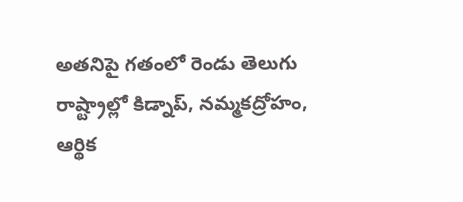అతనిపై గతంలో రెండు తెలుగు రాష్ట్రాల్లో కిడ్నాప్, నమ్మకద్రోహం, ఆర్థిక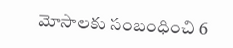మోసాలకు సంబంధించి 6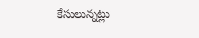కేసులున్నట్లు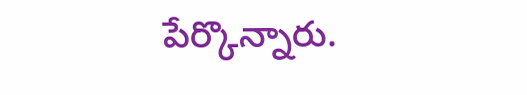పేర్కొన్నారు.